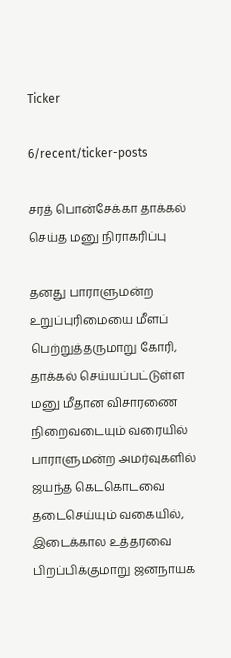Ticker

6/recent/ticker-posts

சரத் பொன்சேக்கா தாக்கல் செய்த மனு நிராகரிப்பு

தனது பாராளுமன்ற உறுப்புரிமையை மீளப் பெற்றுத்தருமாறு கோரி, தாக்கல் செய்யப்பட்டுள்ள மனு மீதான விசாரணை நிறைவடையும் வரையில் பாராளுமன்ற அமர்வுகளில் ஜயந்த கெடகொடவை தடைசெய்யும் வகையில், இடைக்கால உத்தரவை பிறப்பிக்குமாறு ஜனநாயக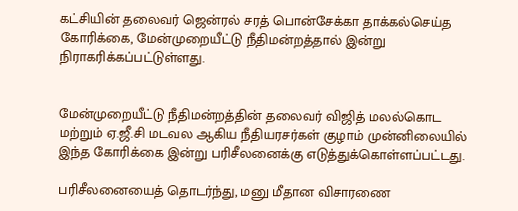கட்சியின் தலைவர் ஜென்ரல் சரத் பொன்சேக்கா தாக்கல்செய்த கோரிக்கை, மேன்முறையீட்டு நீதிமன்றத்தால் இன்று  நிராகரிக்கப்பட்டுள்ளது.


மேன்முறையீட்டு நீதிமன்றத்தின் தலைவர் விஜித் மலல்கொட மற்றும் ஏ.ஜீ.சி மடவல ஆகிய நீதியரசர்கள் குழாம் முன்னிலையில் இந்த கோரிக்கை இன்று பரிசீலனைக்கு எடுத்துக்கொள்ளப்பட்டது.

பரிசீலனையைத் தொடர்ந்து, மனு மீதான விசாரணை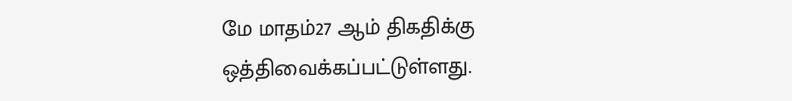மே மாதம்27 ஆம் திகதிக்கு ஒத்திவைக்கப்பட்டுள்ளது.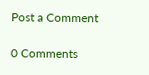Post a Comment

0 Comments